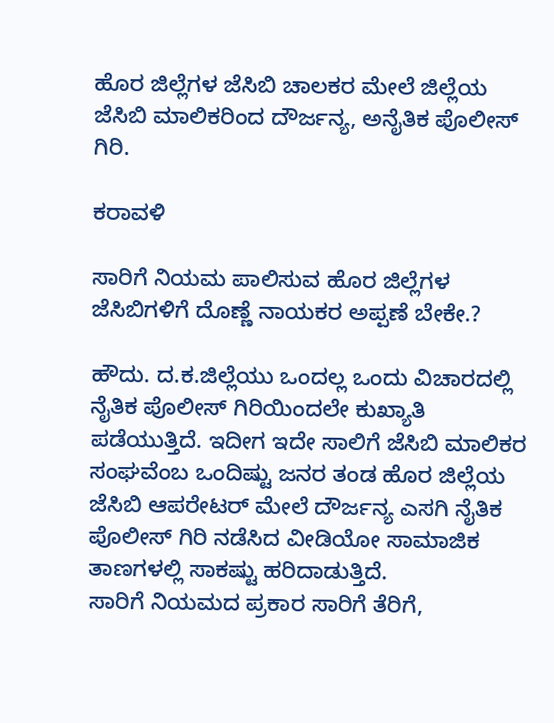ಹೊರ ಜಿಲ್ಲೆಗಳ ಜೆಸಿಬಿ ಚಾಲಕರ ಮೇಲೆ ಜಿಲ್ಲೆಯ ಜೆಸಿಬಿ ಮಾಲಿಕರಿಂದ ದೌರ್ಜನ್ಯ, ಅನೈತಿಕ ಪೊಲೀಸ್ ಗಿರಿ.

ಕರಾವಳಿ

ಸಾರಿಗೆ ನಿಯಮ ಪಾಲಿಸುವ ಹೊರ ಜಿಲ್ಲೆಗಳ ಜೆಸಿಬಿಗಳಿಗೆ ದೊಣ್ಣೆ ನಾಯಕರ ಅಪ್ಪಣೆ ಬೇಕೇ.?

ಹೌದು. ದ.ಕ.ಜಿಲ್ಲೆಯು ಒಂದಲ್ಲ ಒಂದು ವಿಚಾರದಲ್ಲಿ ನೈತಿಕ ಪೊಲೀಸ್ ಗಿರಿಯಿಂದಲೇ ಕುಖ್ಯಾತಿ ಪಡೆಯುತ್ತಿದೆ. ಇದೀಗ ಇದೇ ಸಾಲಿಗೆ ಜೆಸಿಬಿ ಮಾಲಿಕರ ಸಂಘವೆಂಬ ಒಂದಿಷ್ಟು ಜನರ ತಂಡ ಹೊರ ಜಿಲ್ಲೆಯ ಜೆಸಿಬಿ ಆಪರೇಟರ್ ಮೇಲೆ ದೌರ್ಜನ್ಯ ಎಸಗಿ ನೈತಿಕ ಪೊಲೀಸ್ ಗಿರಿ ನಡೆಸಿದ ವೀಡಿಯೋ ಸಾಮಾಜಿಕ ತಾಣಗಳಲ್ಲಿ ಸಾಕಷ್ಟು ಹರಿದಾಡುತ್ತಿದೆ.
ಸಾರಿಗೆ ನಿಯಮದ ಪ್ರಕಾರ ಸಾರಿಗೆ ತೆರಿಗೆ,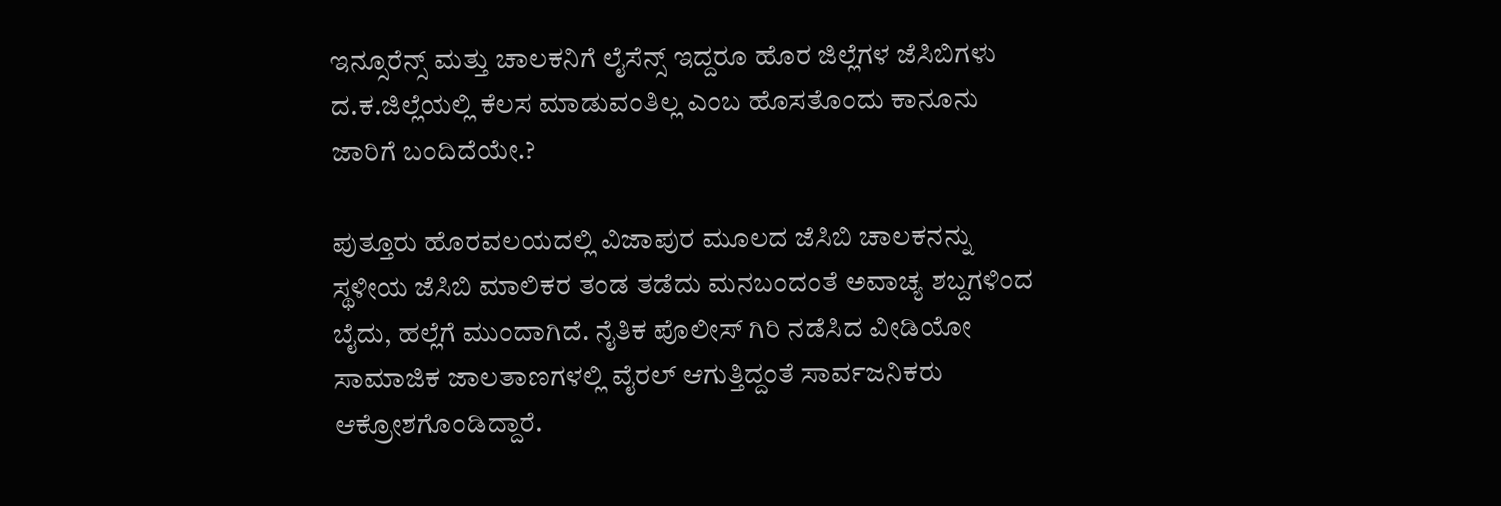ಇನ್ಸೂರೆನ್ಸ್ ಮತ್ತು ಚಾಲಕನಿಗೆ ಲೈಸೆನ್ಸ್ ಇದ್ದರೂ ಹೊರ ಜಿಲ್ಲೆಗಳ ಜೆಸಿಬಿಗಳು ದ.ಕ.ಜಿಲ್ಲೆಯಲ್ಲಿ ಕೆಲಸ ಮಾಡುವಂತಿಲ್ಲ ಎಂಬ ಹೊಸತೊಂದು ಕಾನೂನು ಜಾರಿಗೆ ಬಂದಿದೆಯೇ.?

ಪುತ್ತೂರು ಹೊರವಲಯದಲ್ಲಿ ವಿಜಾಪುರ ಮೂಲದ ಜೆಸಿಬಿ ಚಾಲಕನನ್ನು ಸ್ಥಳೀಯ ಜೆಸಿಬಿ ಮಾಲಿಕರ ತಂಡ ತಡೆದು ಮನಬಂದಂತೆ ಅವಾಚ್ಯ ಶಬ್ದಗಳಿಂದ ಬೈದು, ಹಲ್ಲೆಗೆ ಮುಂದಾಗಿದೆ. ನೈತಿಕ ಪೊಲೀಸ್ ಗಿರಿ ನಡೆಸಿದ ವೀಡಿಯೋ ಸಾಮಾಜಿಕ ಜಾಲತಾಣಗಳಲ್ಲಿ ವೈರಲ್ ಆಗುತ್ತಿದ್ದಂತೆ ಸಾರ್ವಜನಿಕರು ಆಕ್ರೋಶಗೊಂಡಿದ್ದಾರೆ.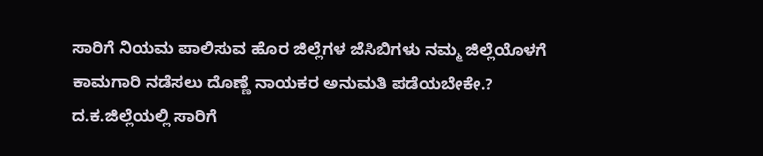ಸಾರಿಗೆ ನಿಯಮ ಪಾಲಿಸುವ ಹೊರ ಜಿಲ್ಲೆಗಳ ಜೆಸಿಬಿಗಳು ನಮ್ಮ ಜಿಲ್ಲೆಯೊಳಗೆ ಕಾಮಗಾರಿ ನಡೆಸಲು ದೊಣ್ಣೆ ನಾಯಕರ ಅನುಮತಿ ಪಡೆಯಬೇಕೇ.? ದ.ಕ.ಜಿಲ್ಲೆಯಲ್ಲಿ ಸಾರಿಗೆ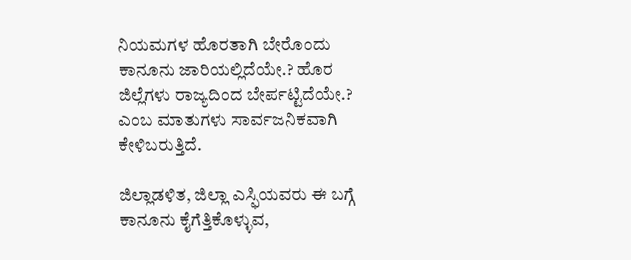ನಿಯಮಗಳ ಹೊರತಾಗಿ ಬೇರೊಂದು ಕಾನೂನು ಜಾರಿಯಲ್ಲಿದೆಯೇ.? ಹೊರ ಜಿಲ್ಲೆಗಳು ರಾಜ್ಯದಿಂದ ಬೇರ್ಪಟ್ಟಿದೆಯೇ.? ಎಂಬ ಮಾತುಗಳು ಸಾರ್ವಜನಿಕವಾಗಿ ಕೇಳಿಬರುತ್ತಿದೆ.

ಜಿಲ್ಲಾಡಳಿತ, ಜಿಲ್ಲಾ ಎಸ್ಫಿಯವರು ಈ ಬಗ್ಗೆ ಕಾನೂನು ಕೈಗೆತ್ತಿಕೊಳ್ಳುವ,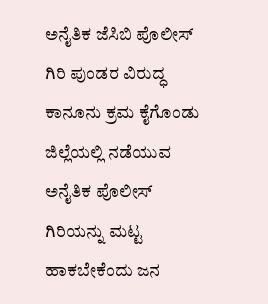ಅನೈತಿಕ ಜೆಸಿಬಿ ಪೊಲೀಸ್ ಗಿರಿ ಪುಂಡರ ವಿರುದ್ಧ ಕಾನೂನು ಕ್ರಮ ಕೈಗೊಂಡು ಜಿಲ್ಲೆಯಲ್ಲಿ ನಡೆಯುವ ಅನೈತಿಕ ಪೊಲೀಸ್ ಗಿರಿಯನ್ನು ಮಟ್ಟ ಹಾಕಬೇಕೆಂದು ಜನ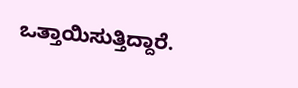ಒತ್ತಾಯಿಸುತ್ತಿದ್ದಾರೆ.